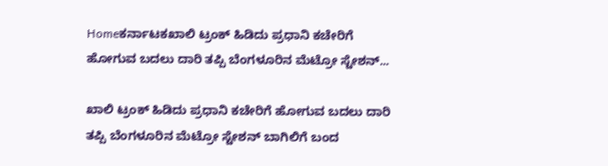Homeಕರ್ನಾಟಕಖಾಲಿ ಟ್ರಂಕ್ ಹಿಡಿದು ಪ್ರಧಾನಿ ಕಚೇರಿಗೆ ಹೋಗುವ ಬದಲು ದಾರಿ ತಪ್ಪಿ ಬೆಂಗಳೂರಿನ ಮೆಟ್ರೋ ಸ್ಟೇಶನ್...

ಖಾಲಿ ಟ್ರಂಕ್ ಹಿಡಿದು ಪ್ರಧಾನಿ ಕಚೇರಿಗೆ ಹೋಗುವ ಬದಲು ದಾರಿ ತಪ್ಪಿ ಬೆಂಗಳೂರಿನ ಮೆಟ್ರೋ ಸ್ಟೇಶನ್ ಬಾಗಿಲಿಗೆ ಬಂದ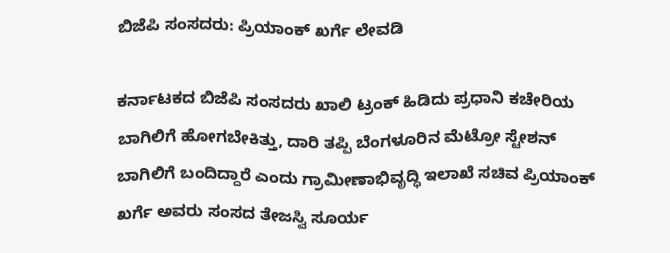ಬಿಜೆಪಿ ಸಂಸದರು: ಪ್ರಿಯಾಂಕ್ ಖರ್ಗೆ ಲೇವಡಿ

ಕರ್ನಾಟಕದ ಬಿಜೆಪಿ ಸಂಸದರು ಖಾಲಿ ಟ್ರಂಕ್ ಹಿಡಿದು ಪ್ರಧಾನಿ ಕಚೇರಿಯ ಬಾಗಿಲಿಗೆ ಹೋಗಬೇಕಿತ್ತು, ದಾರಿ ತಪ್ಪಿ ಬೆಂಗಳೂರಿನ ಮೆಟ್ರೋ ಸ್ಟೇಶನ್ ಬಾಗಿಲಿಗೆ ಬಂದಿದ್ದಾರೆ ಎಂದು ಗ್ರಾಮೀಣಾಭಿವೃದ್ಧಿ ಇಲಾಖೆ ಸಚಿವ ಪ್ರಿಯಾಂಕ್ ಖರ್ಗೆ ಅವರು ಸಂಸದ ತೇಜಸ್ವಿ ಸೂರ್ಯ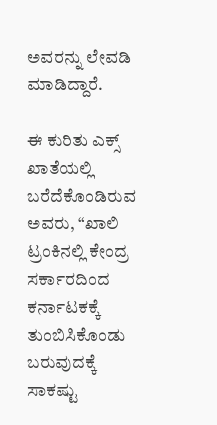ಅವರನ್ನು ಲೇವಡಿ ಮಾಡಿದ್ದಾರೆ.

ಈ ಕುರಿತು ಎಕ್ಸ್ ಖಾತೆಯಲ್ಲಿ ಬರೆದೆಕೊಂಡಿರುವ ಅವರು, “ಖಾಲಿ ಟ್ರಂಕಿನಲ್ಲಿ ಕೇಂದ್ರ ಸರ್ಕಾರದಿಂದ ಕರ್ನಾಟಕಕ್ಕೆ ತುಂಬಿಸಿಕೊಂಡು ಬರುವುದಕ್ಕೆ ಸಾಕಷ್ಟು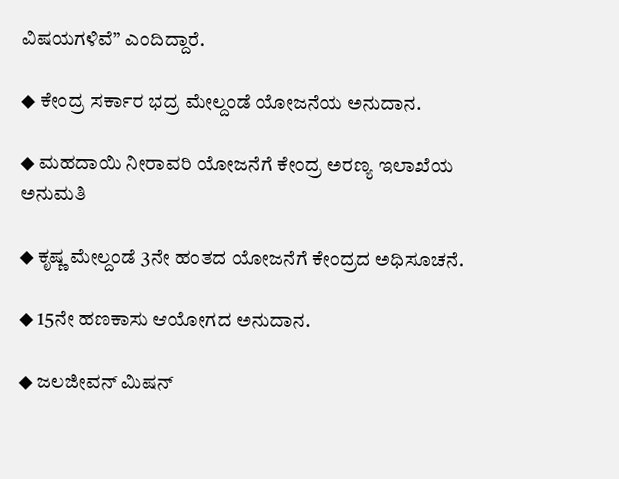ವಿಷಯಗಳಿವೆ” ಎಂದಿದ್ದಾರೆ.

◆ ಕೇಂದ್ರ ಸರ್ಕಾರ ಭದ್ರ ಮೇಲ್ದಂಡೆ ಯೋಜನೆಯ ಅನುದಾನ.

◆ ಮಹದಾಯಿ ನೀರಾವರಿ ಯೋಜನೆಗೆ ಕೇಂದ್ರ ಅರಣ್ಯ ಇಲಾಖೆಯ ಅನುಮತಿ

◆ ಕೃಷ್ಣ ಮೇಲ್ದಂಡೆ 3ನೇ ಹಂತದ ಯೋಜನೆಗೆ ಕೇಂದ್ರದ ಅಧಿಸೂಚನೆ.

◆ 15ನೇ ಹಣಕಾಸು ಆಯೋಗದ ಅನುದಾನ.

◆ ಜಲಜೀವನ್ ಮಿಷನ್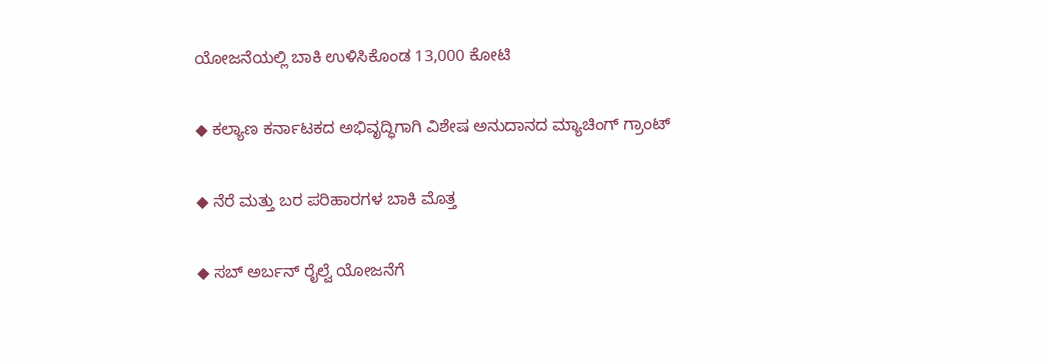ಯೋಜನೆಯಲ್ಲಿ ಬಾಕಿ ಉಳಿಸಿಕೊಂಡ 13,000 ಕೋಟಿ

◆ ಕಲ್ಯಾಣ ಕರ್ನಾಟಕದ ಅಭಿವೃದ್ಧಿಗಾಗಿ ವಿಶೇಷ ಅನುದಾನದ ಮ್ಯಾಚಿಂಗ್ ಗ್ರಾಂಟ್

◆ ನೆರೆ ಮತ್ತು ಬರ ಪರಿಹಾರಗಳ ಬಾಕಿ ಮೊತ್ತ

◆ ಸಬ್ ಅರ್ಬನ್ ರೈಲ್ವೆ ಯೋಜನೆಗೆ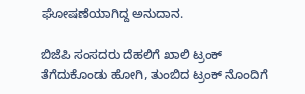ಘೋಷಣೆಯಾಗಿದ್ದ ಅನುದಾನ.

ಬಿಜೆಪಿ ಸಂಸದರು ದೆಹಲಿಗೆ ಖಾಲಿ ಟ್ರಂಕ್ ತೆಗೆದುಕೊಂಡು ಹೋಗಿ, ತುಂಬಿದ ಟ್ರಂಕ್ ನೊಂದಿಗೆ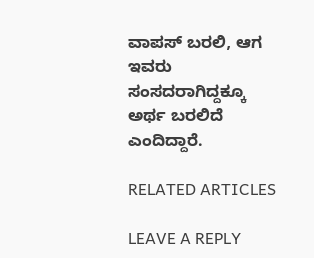ವಾಪಸ್ ಬರಲಿ, ಆಗ ಇವರು ಸಂಸದರಾಗಿದ್ದಕ್ಕೂ ಅರ್ಥ ಬರಲಿದೆ ಎಂದಿದ್ದಾರೆ.

RELATED ARTICLES

LEAVE A REPLY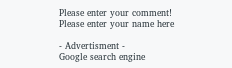Please enter your comment!
Please enter your name here

- Advertisment -
Google search engine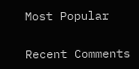Most Popular

Recent Comments